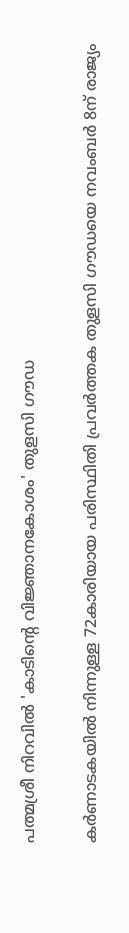പത്മശ്രീ നിറവിൽ 'കാടിന്റെ വിജ്ഞാനകോശം' തുളസി ഗൗഡ

കര്‍ണാടകയില്‍ നിന്നുള്ള 72കാരിയായ പരിസ്ഥിതി പ്രവര്‍ത്തക തുളസി ഗൗഡയെ നവംബര്‍ 8ന് രാജ്യം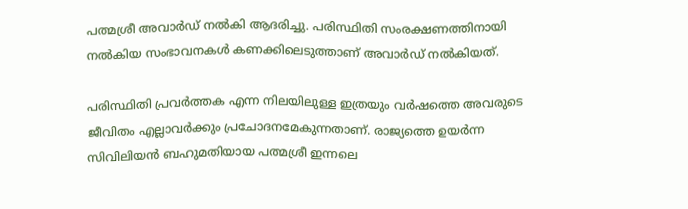പത്മശ്രീ അവാര്‍ഡ് നല്‍കി ആദരിച്ചു. പരിസ്ഥിതി സംരക്ഷണത്തിനായി നല്‍കിയ സംഭാവനകള്‍ കണക്കിലെടുത്താണ് അവാര്‍ഡ് നല്‍കിയത്.

പരിസ്ഥിതി പ്രവര്‍ത്തക എന്ന നിലയിലുള്ള ഇത്രയും വര്‍ഷത്തെ അവരുടെ ജീവിതം എല്ലാവര്‍ക്കും പ്രചോദനമേകുന്നതാണ്. രാജ്യത്തെ ഉയര്‍ന്ന സിവിലിയന്‍ ബഹുമതിയായ പത്മശ്രീ ഇന്നലെ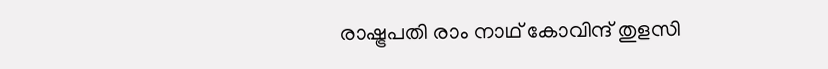രാഷ്ട്രപതി രാം നാഥ് കോവിന്ദ് തുളസി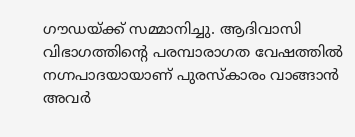ഗൗഡയ്ക്ക് സമ്മാനിച്ചു. ആദിവാസി വിഭാഗത്തിന്റെ പരമ്പാരാഗത വേഷത്തിൽ നഗ്നപാദയായാണ് പുരസ്‌കാരം വാങ്ങാന്‍ അവർ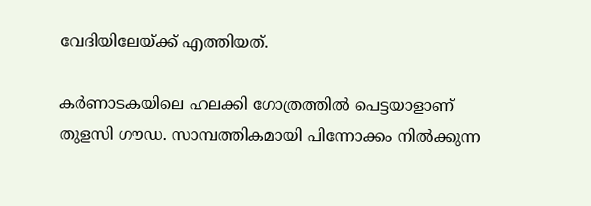വേദിയിലേയ്ക്ക് എത്തിയത്.

കര്‍ണാടകയിലെ ഹലക്കി ഗോത്രത്തിൽ പെട്ടയാളാണ് തുളസി ഗൗഡ. സാമ്പത്തികമായി പിന്നോക്കം നില്‍ക്കുന്ന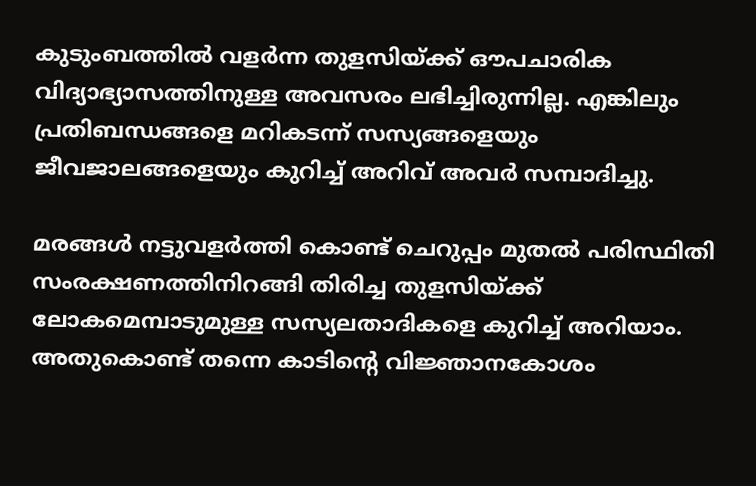കുടുംബത്തില്‍ വളര്‍ന്ന തുളസിയ്ക്ക് ഔപചാരിക വിദ്യാഭ്യാസത്തിനുള്ള അവസരം ലഭിച്ചിരുന്നില്ല. എങ്കിലും പ്രതിബന്ധങ്ങളെ മറികടന്ന് സസ്യങ്ങളെയും ജീവജാലങ്ങളെയും കുറിച്ച് അറിവ് അവർ സമ്പാദിച്ചു.

മരങ്ങള്‍ നട്ടുവളര്‍ത്തി കൊണ്ട് ചെറുപ്പം മുതല്‍ പരിസ്ഥിതി സംരക്ഷണത്തിനിറങ്ങി തിരിച്ച തുളസിയ്ക്ക് ലോകമെമ്പാടുമുള്ള സസ്യലതാദികളെ കുറിച്ച് അറിയാം. അതുകൊണ്ട് തന്നെ കാടിന്റെ വിജ്ഞാനകോശം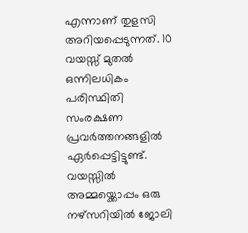എന്നാണ് തുളസി അറിയപ്പെടുന്നത്. 10 വയസ്സ് മുതല്‍ ഒന്നിലധികം പരിസ്ഥിതി സംരക്ഷണ പ്രവര്‍ത്തനങ്ങളില്‍ ഏര്‍പ്പെട്ടിട്ടുണ്ട്. വയസ്സില്‍ അമ്മയ്ക്കൊപ്പം ഒരു നഴ്സറിയില്‍ ജോലി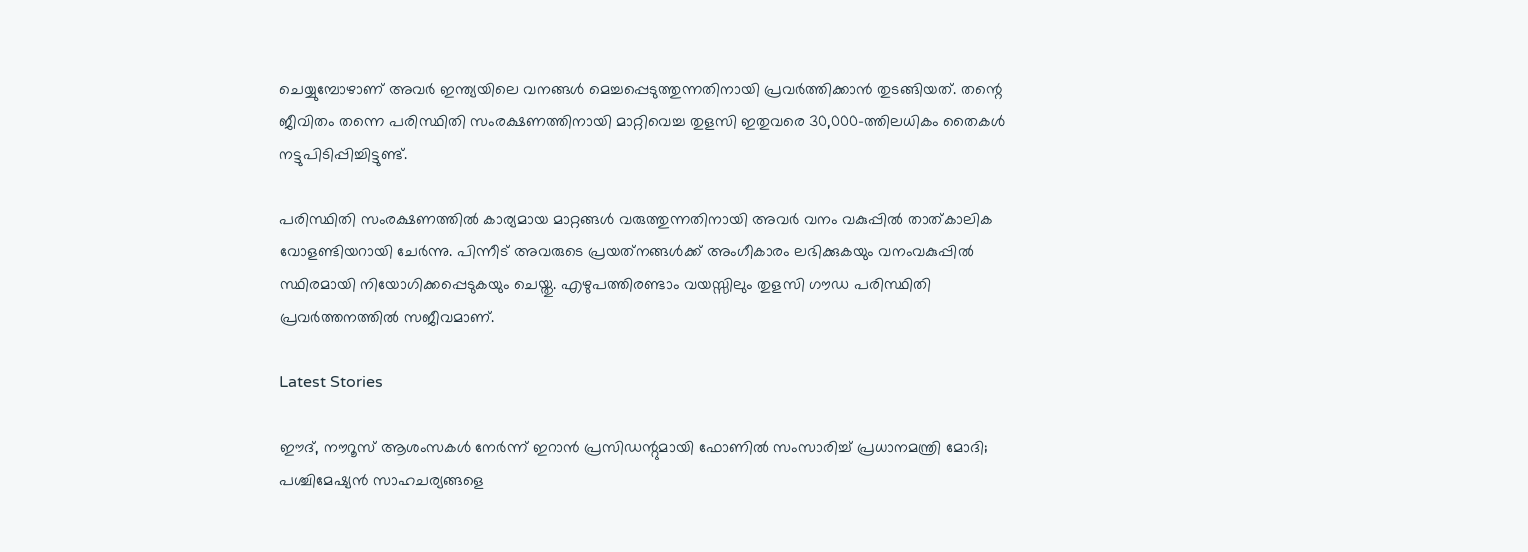ചെയ്യുമ്പോഴാണ് അവര്‍ ഇന്ത്യയിലെ വനങ്ങള്‍ മെച്ചപ്പെടുത്തുന്നതിനായി പ്രവര്‍ത്തിക്കാന്‍ തുടങ്ങിയത്. തന്റെ ജീവിതം തന്നെ പരിസ്ഥിതി സംരക്ഷണത്തിനായി മാറ്റിവെച്ച തുളസി ഇതുവരെ 30,000-ത്തിലധികം തൈകള്‍ നട്ടുപിടിപ്പിച്ചിട്ടുണ്ട്.

പരിസ്ഥിതി സംരക്ഷണത്തില്‍ കാര്യമായ മാറ്റങ്ങള്‍ വരുത്തുന്നതിനായി അവര്‍ വനം വകുപ്പില്‍ താത്കാലിക വോളണ്ടിയറായി ചേര്‍ന്നു. പിന്നീട് അവരുടെ പ്രയത്‌നങ്ങള്‍ക്ക് അംഗീകാരം ലഭിക്കുകയും വനംവകുപ്പില്‍ സ്ഥിരമായി നിയോഗിക്കപ്പെടുകയും ചെയ്തു. എഴുപത്തിരണ്ടാം വയസ്സിലും തുളസി ഗൗഡ പരിസ്ഥിതി പ്രവർത്തനത്തിൽ സജീവമാണ്.

Latest Stories

ഈദ്, നൗറൂസ് ആശംസകള്‍ നേര്‍ന്ന് ഇറാന്‍ പ്രസിഡന്റുമായി ഫോണില്‍ സംസാരിച്ച് പ്രധാനമന്ത്രി മോദി; പശ്ചിമേഷ്യന്‍ സാഹചര്യങ്ങളെ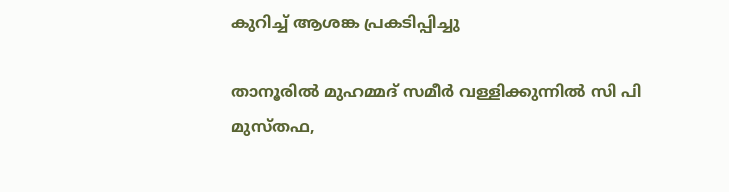കുറിച്ച് ആശങ്ക പ്രകടിപ്പിച്ചു

താനൂരില്‍ മുഹമ്മദ് സമീര്‍ വള്ളിക്കുന്നില്‍ സി പി മുസ്തഫ,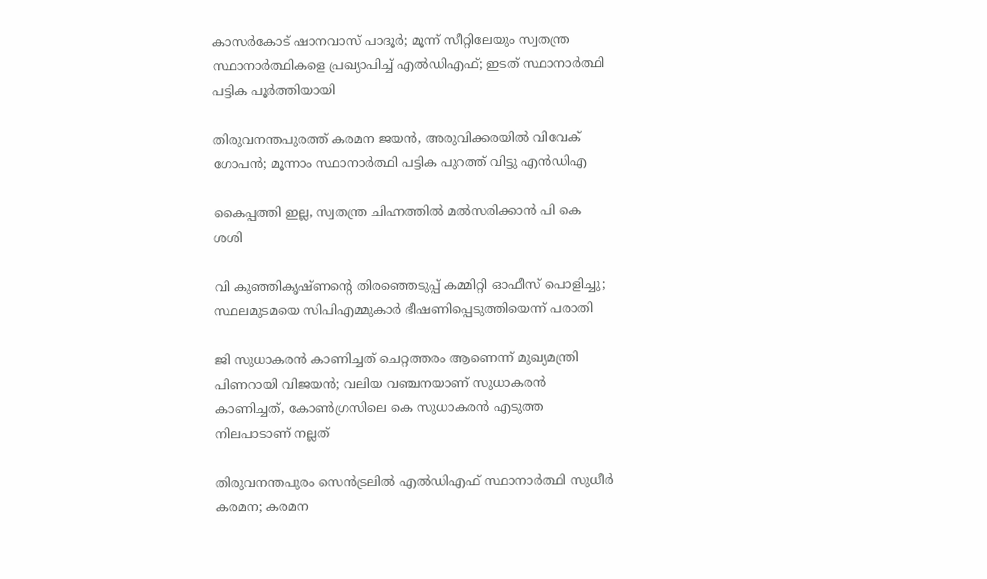കാസര്‍കോട് ഷാനവാസ് പാദൂര്‍; മൂന്ന് സീറ്റിലേയും സ്വതന്ത്ര സ്ഥാനാര്‍ത്ഥികളെ പ്രഖ്യാപിച്ച് എല്‍ഡിഎഫ്; ഇടത് സ്ഥാനാര്‍ത്ഥി പട്ടിക പൂര്‍ത്തിയായി

തിരുവനന്തപുരത്ത് കരമന ജയന്‍, അരുവിക്കരയില്‍ വിവേക് ഗോപന്‍; മൂന്നാം സ്ഥാനാര്‍ത്ഥി പട്ടിക പുറത്ത് വിട്ടു എന്‍ഡിഎ

കൈപ്പത്തി ഇല്ല, സ്വതന്ത്ര ചിഹ്നത്തില്‍ മല്‍സരിക്കാന്‍ പി കെ ശശി

വി കുഞ്ഞികൃഷ്ണന്റെ തിരഞ്ഞെടുപ്പ് കമ്മിറ്റി ഓഫീസ് പൊളിച്ചു; സ്ഥലമുടമയെ സിപിഎമ്മുകാര്‍ ഭീഷണിപ്പെടുത്തിയെന്ന് പരാതി

ജി സുധാകരന്‍ കാണിച്ചത് ചെറ്റത്തരം ആണെന്ന് മുഖ്യമന്ത്രി പിണറായി വിജയന്‍; വലിയ വഞ്ചനയാണ് സുധാകരന്‍ കാണിച്ചത്, കോണ്‍ഗ്രസിലെ കെ സുധാകരന്‍ എടുത്ത നിലപാടാണ് നല്ലത്

തിരുവനന്തപുരം സെന്‍ട്രലില്‍ എല്‍ഡിഎഫ് സ്ഥാനാര്‍ത്ഥി സുധീര്‍ കരമന; കരമന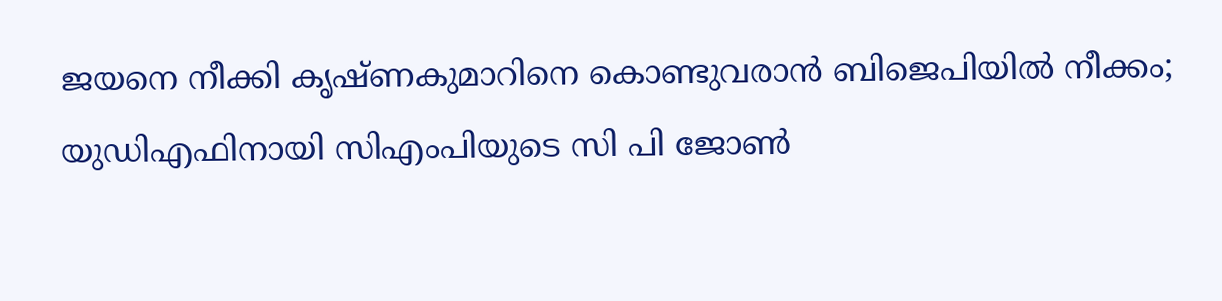ജയനെ നീക്കി കൃഷ്ണകുമാറിനെ കൊണ്ടുവരാന്‍ ബിജെപിയില്‍ നീക്കം; യുഡിഎഫിനായി സിഎംപിയുടെ സി പി ജോണ്‍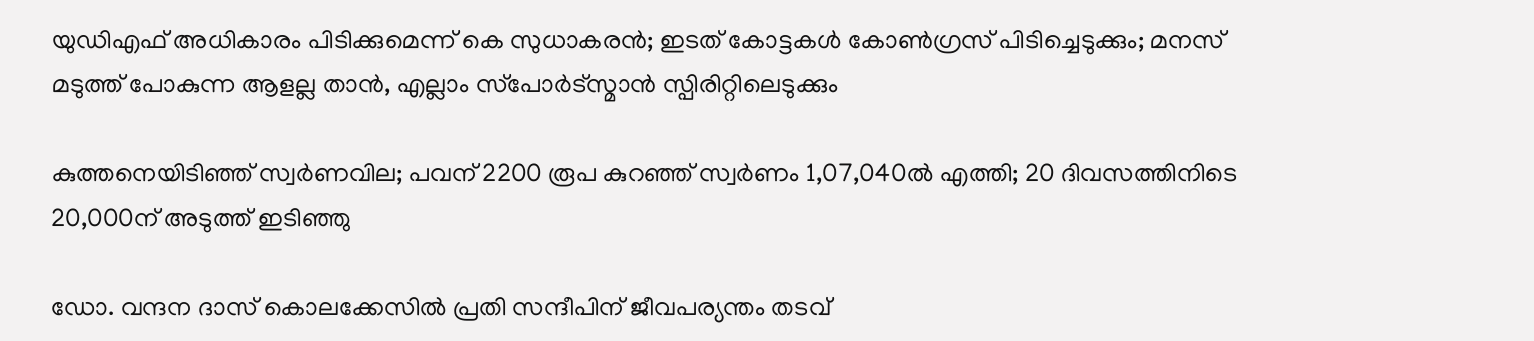യുഡിഎഫ് അധികാരം പിടിക്കുമെന്ന് കെ സുധാകരന്‍; ഇടത് കോട്ടകള്‍ കോണ്‍ഗ്രസ് പിടിച്ചെടുക്കും; മനസ് മടുത്ത് പോകുന്ന ആളല്ല താന്‍, എല്ലാം സ്‌പോര്‍ട്‌സ്മാന്‍ സ്പിരിറ്റിലെടുക്കും

കുത്തനെയിടിഞ്ഞ് സ്വര്‍ണവില; പവന് 2200 രൂപ കുറഞ്ഞ് സ്വര്‍ണം 1,07,040ല്‍ എത്തി; 20 ദിവസത്തിനിടെ 20,000ന് അടുത്ത് ഇടിഞ്ഞു

ഡോ. വന്ദന ദാസ് കൊലക്കേസില്‍ പ്രതി സന്ദീപിന് ജീവപര്യന്തം തടവ്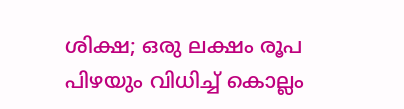ശിക്ഷ; ഒരു ലക്ഷം രൂപ പിഴയും വിധിച്ച് കൊല്ലം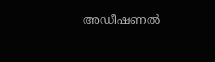അഡീഷണല്‍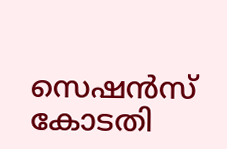സെഷന്‍സ് കോടതി